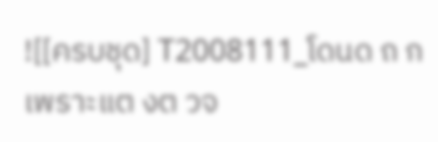![[ครบชุด] T2008111_โดนด ถ กเพราะแต งต วจ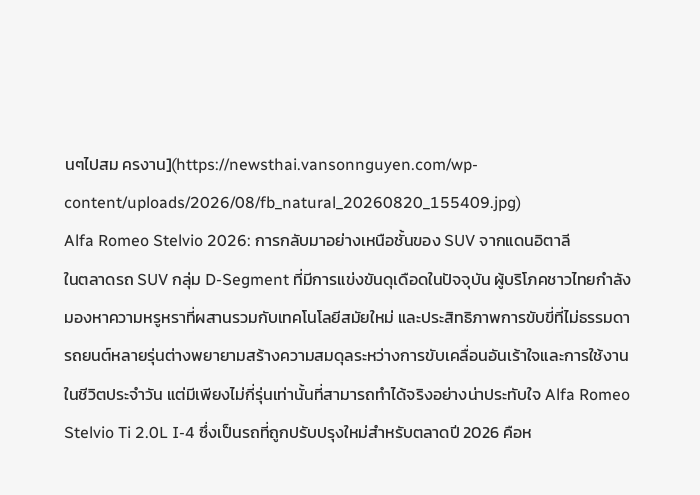นๆไปสม ครงาน](https://newsthai.vansonnguyen.com/wp-content/uploads/2026/08/fb_natural_20260820_155409.jpg)
Alfa Romeo Stelvio 2026: การกลับมาอย่างเหนือชั้นของ SUV จากแดนอิตาลี
ในตลาดรถ SUV กลุ่ม D-Segment ที่มีการแข่งขันดุเดือดในปัจจุบัน ผู้บริโภคชาวไทยกำลังมองหาความหรูหราที่ผสานรวมกับเทคโนโลยีสมัยใหม่ และประสิทธิภาพการขับขี่ที่ไม่ธรรมดา รถยนต์หลายรุ่นต่างพยายามสร้างความสมดุลระหว่างการขับเคลื่อนอันเร้าใจและการใช้งานในชีวิตประจำวัน แต่มีเพียงไม่กี่รุ่นเท่านั้นที่สามารถทำได้จริงอย่างน่าประทับใจ Alfa Romeo Stelvio Ti 2.0L I-4 ซึ่งเป็นรถที่ถูกปรับปรุงใหม่สำหรับตลาดปี 2026 คือห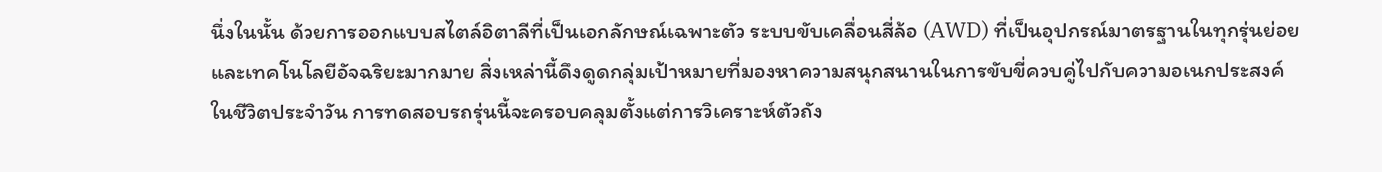นึ่งในนั้น ด้วยการออกแบบสไตล์อิตาลีที่เป็นเอกลักษณ์เฉพาะตัว ระบบขับเคลื่อนสี่ล้อ (AWD) ที่เป็นอุปกรณ์มาตรฐานในทุกรุ่นย่อย และเทคโนโลยีอัจฉริยะมากมาย สิ่งเหล่านี้ดึงดูดกลุ่มเป้าหมายที่มองหาความสนุกสนานในการขับขี่ควบคู่ไปกับความอเนกประสงค์ในชีวิตประจำวัน การทดสอบรถรุ่นนี้จะครอบคลุมตั้งแต่การวิเคราะห์ตัวถัง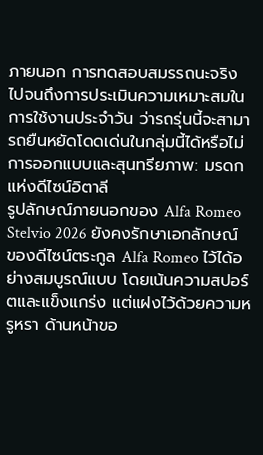ภายนอก การทดสอบสมรรถนะจริง ไปจนถึงการประเมินความเหมาะสมในการใช้งานประจำวัน ว่ารถรุ่นนี้จะสามารถยืนหยัดโดดเด่นในกลุ่มนี้ได้หรือไม่
การออกแบบและสุนทรียภาพ: มรดกแห่งดีไซน์อิตาลี
รูปลักษณ์ภายนอกของ Alfa Romeo Stelvio 2026 ยังคงรักษาเอกลักษณ์ของดีไซน์ตระกูล Alfa Romeo ไว้ได้อย่างสมบูรณ์แบบ โดยเน้นความสปอร์ตและแข็งแกร่ง แต่แฝงไว้ด้วยความหรูหรา ด้านหน้าขอ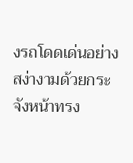งรถโดดเด่นอย่างสง่างามด้วยกระจังหน้าทรง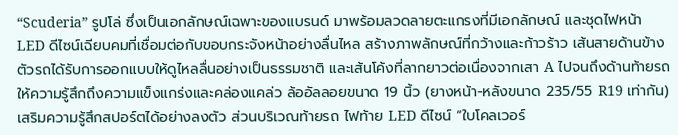“Scuderia” รูปโล่ ซึ่งเป็นเอกลักษณ์เฉพาะของแบรนด์ มาพร้อมลวดลายตะแกรงที่มีเอกลักษณ์ และชุดไฟหน้า LED ดีไซน์เฉียบคมที่เชื่อมต่อกับขอบกระจังหน้าอย่างลื่นไหล สร้างภาพลักษณ์ที่กว้างและก้าวร้าว เส้นสายด้านข้างตัวรถได้รับการออกแบบให้ดูไหลลื่นอย่างเป็นธรรมชาติ และเส้นโค้งที่ลากยาวต่อเนื่องจากเสา A ไปจนถึงด้านท้ายรถ ให้ความรู้สึกถึงความแข็งแกร่งและคล่องแคล่ว ล้ออัลลอยขนาด 19 นิ้ว (ยางหน้า-หลังขนาด 235/55 R19 เท่ากัน) เสริมความรู้สึกสปอร์ตได้อย่างลงตัว ส่วนบริเวณท้ายรถ ไฟท้าย LED ดีไซน์ “ใบโคลเวอร์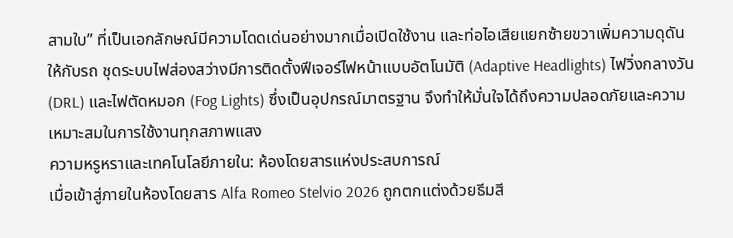สามใบ” ที่เป็นเอกลักษณ์มีความโดดเด่นอย่างมากเมื่อเปิดใช้งาน และท่อไอเสียแยกซ้ายขวาเพิ่มความดุดันให้กับรถ ชุดระบบไฟส่องสว่างมีการติดตั้งฟีเจอร์ไฟหน้าแบบอัตโนมัติ (Adaptive Headlights) ไฟวิ่งกลางวัน (DRL) และไฟตัดหมอก (Fog Lights) ซึ่งเป็นอุปกรณ์มาตรฐาน จึงทำให้มั่นใจได้ถึงความปลอดภัยและความเหมาะสมในการใช้งานทุกสภาพแสง
ความหรูหราและเทคโนโลยีภายใน: ห้องโดยสารแห่งประสบการณ์
เมื่อเข้าสู่ภายในห้องโดยสาร Alfa Romeo Stelvio 2026 ถูกตกแต่งด้วยธีมสี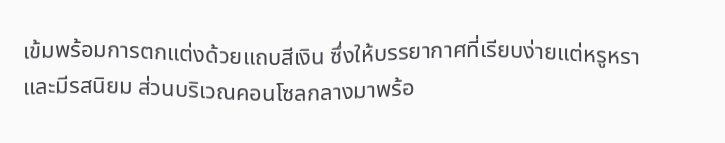เข้มพร้อมการตกแต่งด้วยแถบสีเงิน ซึ่งให้บรรยากาศที่เรียบง่ายแต่หรูหราและมีรสนิยม ส่วนบริเวณคอนโซลกลางมาพร้อ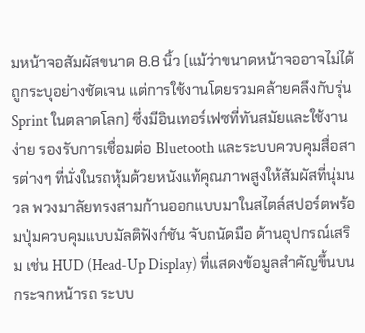มหน้าจอสัมผัสขนาด 8.8 นิ้ว (แม้ว่าขนาดหน้าจออาจไม่ได้ถูกระบุอย่างชัดเจน แต่การใช้งานโดยรวมคล้ายคลึงกับรุ่น Sprint ในตลาดโลก) ซึ่งมีอินเทอร์เฟซที่ทันสมัยและใช้งานง่าย รองรับการเชื่อมต่อ Bluetooth และระบบควบคุมสื่อสารต่างๆ ที่นั่งในรถหุ้มด้วยหนังแท้คุณภาพสูงให้สัมผัสที่นุ่มนวล พวงมาลัยทรงสามก้านออกแบบมาในสไตล์สปอร์ตพร้อมปุ่มควบคุมแบบมัลติฟังก์ชัน จับถนัดมือ ด้านอุปกรณ์เสริม เช่น HUD (Head-Up Display) ที่แสดงข้อมูลสำคัญขึ้นบนกระจกหน้ารถ ระบบ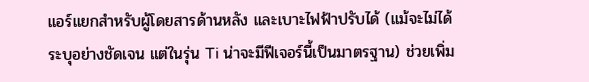แอร์แยกสำหรับผู้โดยสารด้านหลัง และเบาะไฟฟ้าปรับได้ (แม้จะไม่ได้ระบุอย่างชัดเจน แต่ในรุ่น Ti น่าจะมีฟีเจอร์นี้เป็นมาตรฐาน) ช่วยเพิ่ม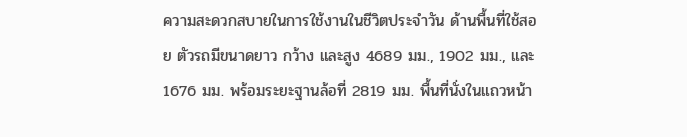ความสะดวกสบายในการใช้งานในชีวิตประจำวัน ด้านพื้นที่ใช้สอย ตัวรถมีขนาดยาว กว้าง และสูง 4689 มม., 1902 มม., และ 1676 มม. พร้อมระยะฐานล้อที่ 2819 มม. พื้นที่นั่งในแถวหน้า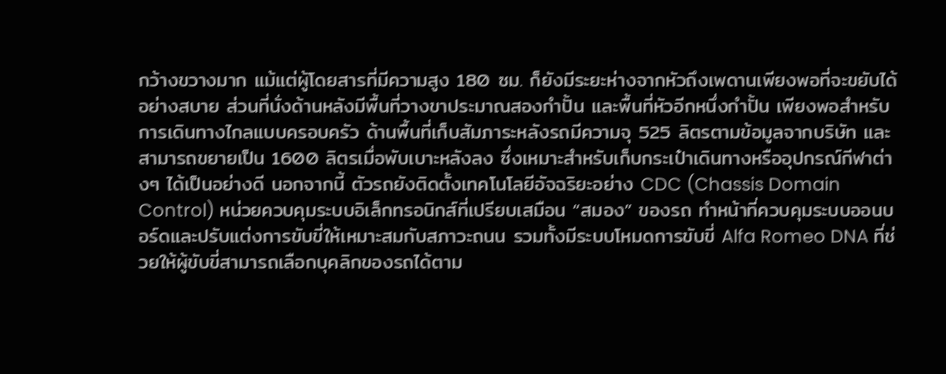กว้างขวางมาก แม้แต่ผู้โดยสารที่มีความสูง 180 ซม. ก็ยังมีระยะห่างจากหัวถึงเพดานเพียงพอที่จะขยับได้อย่างสบาย ส่วนที่นั่งด้านหลังมีพื้นที่วางขาประมาณสองกำปั้น และพื้นที่หัวอีกหนึ่งกำปั้น เพียงพอสำหรับการเดินทางไกลแบบครอบครัว ด้านพื้นที่เก็บสัมภาระหลังรถมีความจุ 525 ลิตรตามข้อมูลจากบริษัท และสามารถขยายเป็น 1600 ลิตรเมื่อพับเบาะหลังลง ซึ่งเหมาะสำหรับเก็บกระเป๋าเดินทางหรืออุปกรณ์กีฬาต่างๆ ได้เป็นอย่างดี นอกจากนี้ ตัวรถยังติดตั้งเทคโนโลยีอัจฉริยะอย่าง CDC (Chassis Domain Control) หน่วยควบคุมระบบอิเล็กทรอนิกส์ที่เปรียบเสมือน “สมอง” ของรถ ทำหน้าที่ควบคุมระบบออนบอร์ดและปรับแต่งการขับขี่ให้เหมาะสมกับสภาวะถนน รวมทั้งมีระบบโหมดการขับขี่ Alfa Romeo DNA ที่ช่วยให้ผู้ขับขี่สามารถเลือกบุคลิกของรถได้ตาม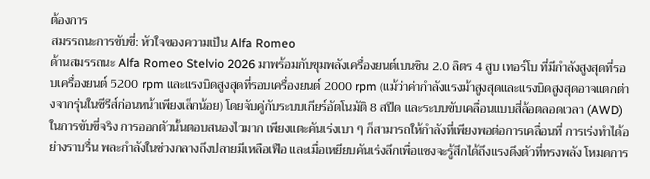ต้องการ
สมรรถนะการขับขี่: หัวใจของความเป็น Alfa Romeo
ด้านสมรรถนะ Alfa Romeo Stelvio 2026 มาพร้อมกับขุมพลังเครื่องยนต์เบนซิน 2.0 ลิตร 4 สูบ เทอร์โบ ที่มีกำลังสูงสุดที่รอบเครื่องยนต์ 5200 rpm และแรงบิดสูงสุดที่รอบเครื่องยนต์ 2000 rpm (แม้ว่าค่ากำลังแรงม้าสูงสุดและแรงบิดสูงสุดอาจแตกต่างจากรุ่นในซีรีส์ก่อนหน้าเพียงเล็กน้อย) โดยจับคู่กับระบบเกียร์อัตโนมัติ 8 สปีด และระบบขับเคลื่อนแบบสี่ล้อตลอดเวลา (AWD) ในการขับขี่จริง การออกตัวนั้นตอบสนองไวมาก เพียงแตะคันเร่งเบา ๆ ก็สามารถให้กำลังที่เพียงพอต่อการเคลื่อนที่ การเร่งทำได้อย่างราบรื่น พละกำลังในช่วงกลางถึงปลายมีเหลือเฟือ และเมื่อเหยียบคันเร่งลึกเพื่อแซงจะรู้สึกได้ถึงแรงดึงตัวที่ทรงพลัง โหมดการ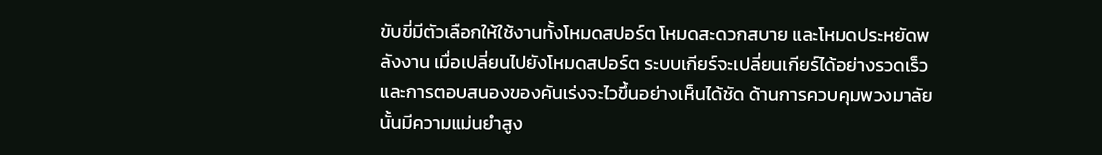ขับขี่มีตัวเลือกให้ใช้งานทั้งโหมดสปอร์ต โหมดสะดวกสบาย และโหมดประหยัดพลังงาน เมื่อเปลี่ยนไปยังโหมดสปอร์ต ระบบเกียร์จะเปลี่ยนเกียร์ได้อย่างรวดเร็ว และการตอบสนองของคันเร่งจะไวขึ้นอย่างเห็นได้ชัด ด้านการควบคุมพวงมาลัยนั้นมีความแม่นยำสูง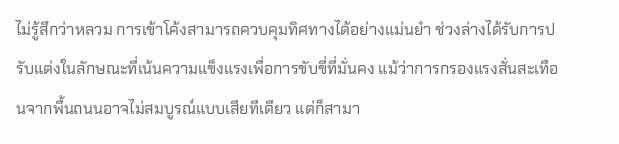ไม่รู้สึกว่าหลวม การเข้าโค้งสามารถควบคุมทิศทางได้อย่างแม่นยำ ช่วงล่างได้รับการปรับแต่งในลักษณะที่เน้นความแข็งแรงเพื่อการขับขี่ที่มั่นคง แม้ว่าการกรองแรงสั่นสะเทือนจากพื้นถนนอาจไม่สมบูรณ์แบบเสียทีเดียว แต่ก็สามา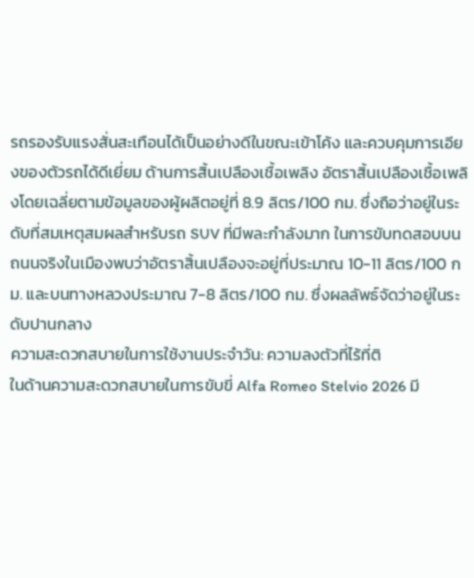รถรองรับแรงสั่นสะเทือนได้เป็นอย่างดีในขณะเข้าโค้ง และควบคุมการเอียงของตัวรถได้ดีเยี่ยม ด้านการสิ้นเปลืองเชื้อเพลิง อัตราสิ้นเปลืองเชื้อเพลิงโดยเฉลี่ยตามข้อมูลของผู้ผลิตอยู่ที่ 8.9 ลิตร/100 กม. ซึ่งถือว่าอยู่ในระดับที่สมเหตุสมผลสำหรับรถ SUV ที่มีพละกำลังมาก ในการขับทดสอบบนถนนจริงในเมืองพบว่าอัตราสิ้นเปลืองจะอยู่ที่ประมาณ 10-11 ลิตร/100 กม. และบนทางหลวงประมาณ 7-8 ลิตร/100 กม. ซึ่งผลลัพธ์จัดว่าอยู่ในระดับปานกลาง
ความสะดวกสบายในการใช้งานประจำวัน: ความลงตัวที่ไร้ที่ติ
ในด้านความสะดวกสบายในการขับขี่ Alfa Romeo Stelvio 2026 มี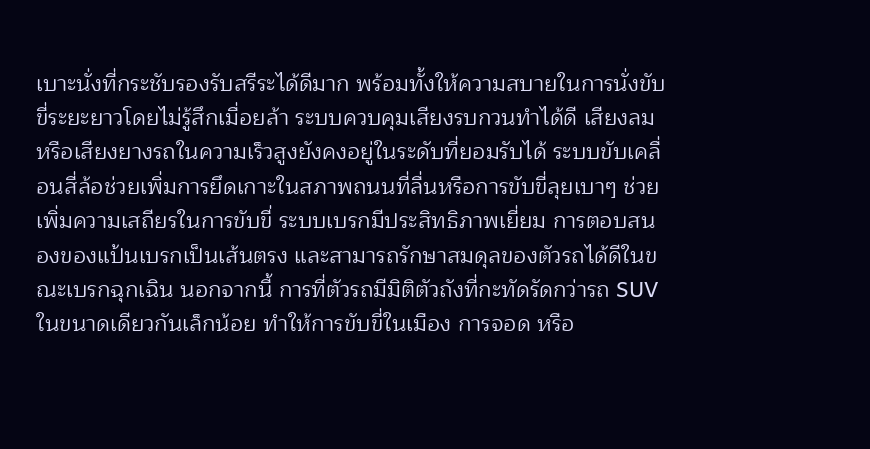เบาะนั่งที่กระชับรองรับสรีระได้ดีมาก พร้อมทั้งให้ความสบายในการนั่งขับขี่ระยะยาวโดยไม่รู้สึกเมื่อยล้า ระบบควบคุมเสียงรบกวนทำได้ดี เสียงลมหรือเสียงยางรถในความเร็วสูงยังคงอยู่ในระดับที่ยอมรับได้ ระบบขับเคลื่อนสี่ล้อช่วยเพิ่มการยึดเกาะในสภาพถนนที่ลื่นหรือการขับขี่ลุยเบาๆ ช่วยเพิ่มความเสถียรในการขับขี่ ระบบเบรกมีประสิทธิภาพเยี่ยม การตอบสนองของแป้นเบรกเป็นเส้นตรง และสามารถรักษาสมดุลของตัวรถได้ดีในขณะเบรกฉุกเฉิน นอกจากนี้ การที่ตัวรถมีมิติตัวถังที่กะทัดรัดกว่ารถ SUV ในขนาดเดียวกันเล็กน้อย ทำให้การขับขี่ในเมือง การจอด หรือ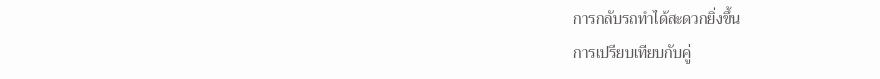การกลับรถทำได้สะดวกยิ่งขึ้น
การเปรียบเทียบกับคู่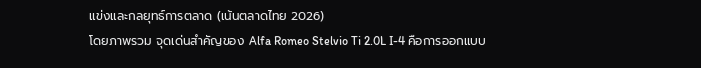แข่งและกลยุทธ์การตลาด (เน้นตลาดไทย 2026)
โดยภาพรวม จุดเด่นสำคัญของ Alfa Romeo Stelvio Ti 2.0L I-4 คือการออกแบบ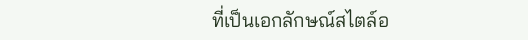ที่เป็นเอกลักษณ์สไตล์อ